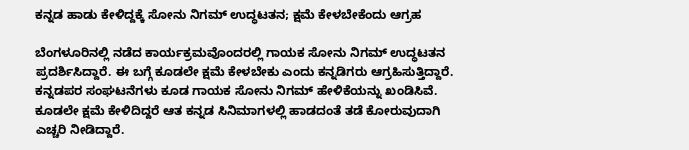ಕನ್ನಡ ಹಾಡು ಕೇಳಿದ್ದಕ್ಕೆ ಸೋನು ನಿಗಮ್ ಉದ್ಧಟತನ; ಕ್ಷಮೆ ಕೇಳಬೇಕೆಂದು ಆಗ್ರಹ

ಬೆಂಗಳೂರಿನಲ್ಲಿ ನಡೆದ ಕಾರ್ಯಕ್ರಮವೊಂದರಲ್ಲಿ ಗಾಯಕ ಸೋನು ನಿಗಮ್ ಉದ್ಧಟತನ ಪ್ರದರ್ಶಿಸಿದ್ದಾರೆ. ಈ ಬಗ್ಗೆ ಕೂಡಲೇ ಕ್ಷಮೆ ಕೇಳಬೇಕು ಎಂದು ಕನ್ನಡಿಗರು ಆಗ್ರಹಿಸುತ್ತಿದ್ದಾರೆ. ಕನ್ನಡಪರ ಸಂಘಟನೆಗಳು ಕೂಡ ಗಾಯಕ ಸೋನು ನಿಗಮ್ ಹೇಳಿಕೆಯನ್ನು ಖಂಡಿಸಿವೆ. ಕೂಡಲೇ ಕ್ಷಮೆ ಕೇಳಿದಿದ್ದರೆ ಆತ ಕನ್ನಡ ಸಿನಿಮಾಗಳಲ್ಲಿ ಹಾಡದಂತೆ ತಡೆ ಕೋರುವುದಾಗಿ ಎಚ್ಚರಿ ನೀಡಿದ್ದಾರೆ.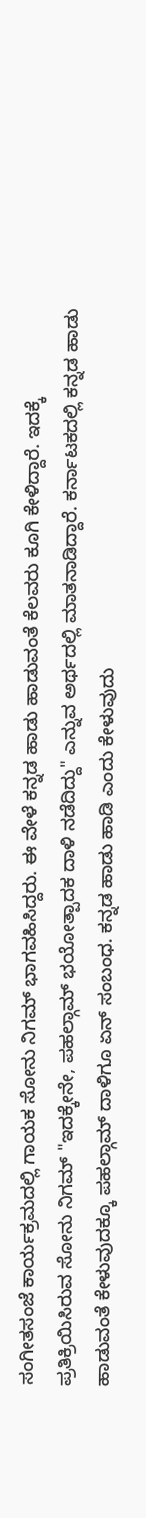ಸಂಗೀತಸಂಜೆ ಕಾರ್ಯಕ್ರಮದಲ್ಲಿ ಗಾಯಕ ಸೋನು ನಿಗಮ್ ಭಾಗವಹಿಸಿದ್ದರು. ಈ ವೇಳೆ ಕನ್ನಡ ಹಾಡು ಹಾಡುವಂತೆ ಕೆಲವರು ಕೂಗಿ ಕೇಳಿದ್ದಾರೆ. ಇದಕ್ಕೆ ಪ್ರತಿಕ್ರಿಯಿಸಿರುವ ಸೋನು ನಿಗಮ್ "ಇದಕ್ಕೇನೇ, ಪಹಲ್ಗಾಮ್‌ ಭಯೋತ್ಪಾದಕ ದಾಳಿ ನಡೆದಿದ್ದು" ಎನ್ನುವ ಅರ್ಥದಲ್ಲಿ ಮಾತನಾಡಿದ್ದಾರೆ. ಕರ್ನಾಟಕದಲ್ಲಿ ಕನ್ನಡ ಹಾಡು ಹಾಡುವಂತೆ ಕೇಳುವುದಕ್ಕೂ ಪಹಲ್ಗಾಮ್‌ ದಾಳಿಗೂ ಏನ್ ಸಂಬಂಧ. ಕನ್ನಡ ಹಾಡು ಹಾಡಿ ಎಂದು ಕೇಳುವುದು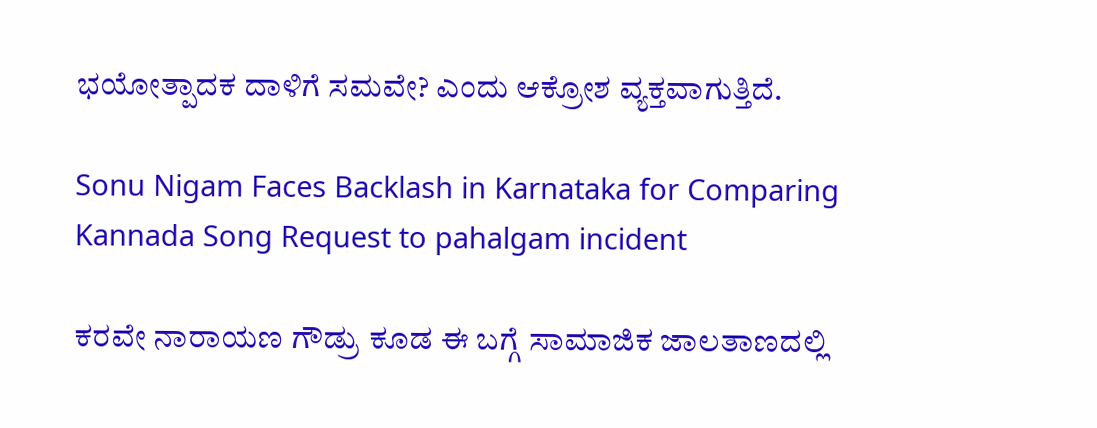ಭಯೋತ್ಪಾದಕ ದಾಳಿಗೆ ಸಮವೇ? ಎಂದು ಆಕ್ರೋಶ ವ್ಯಕ್ತವಾಗುತ್ತಿದೆ.

Sonu Nigam Faces Backlash in Karnataka for Comparing Kannada Song Request to pahalgam incident

ಕರವೇ ನಾರಾಯಣ ಗೌಡ್ರು ಕೂಡ ಈ ಬಗ್ಗೆ ಸಾಮಾಜಿಕ ಜಾಲತಾಣದಲ್ಲಿ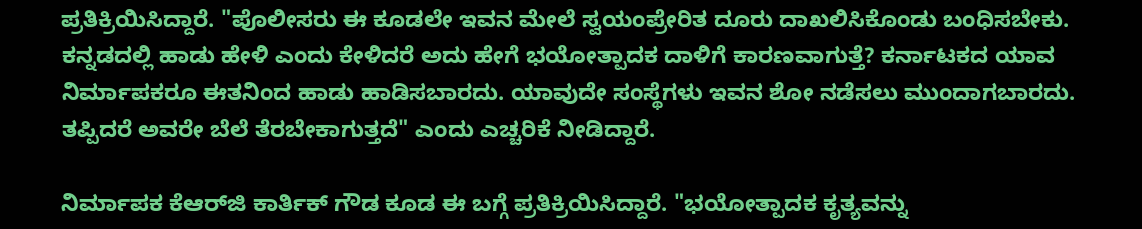ಪ್ರತಿಕ್ರಿಯಿಸಿದ್ದಾರೆ. "ಪೊಲೀಸರು ಈ ಕೂಡಲೇ ಇವನ ಮೇಲೆ ಸ್ವಯಂಪ್ರೇರಿತ ದೂರು ದಾಖಲಿಸಿಕೊಂಡು ಬಂಧಿಸಬೇಕು. ಕನ್ನಡದಲ್ಲಿ ಹಾಡು ಹೇಳಿ ಎಂದು ಕೇಳಿದರೆ ಅದು ಹೇಗೆ ಭಯೋತ್ಪಾದಕ ದಾಳಿಗೆ ಕಾರಣವಾಗುತ್ತೆ? ಕರ್ನಾಟಕದ ಯಾವ ನಿರ್ಮಾಪಕರೂ ಈತನಿಂದ ಹಾಡು ಹಾಡಿಸಬಾರದು. ಯಾವುದೇ ಸಂಸ್ಥೆಗಳು ಇವನ ಶೋ ನಡೆಸಲು ಮುಂದಾಗಬಾರದು. ತಪ್ಪಿದರೆ ಅವರೇ ಬೆಲೆ ತೆರಬೇಕಾಗುತ್ತದೆ" ಎಂದು ಎಚ್ಚರಿಕೆ ನೀಡಿದ್ದಾರೆ.

ನಿರ್ಮಾಪಕ ಕೆಆರ್‌ಜಿ ಕಾರ್ತಿಕ್ ಗೌಡ ಕೂಡ ಈ ಬಗ್ಗೆ ಪ್ರತಿಕ್ರಿಯಿಸಿದ್ದಾರೆ. "ಭಯೋತ್ಪಾದಕ ಕೃತ್ಯವನ್ನು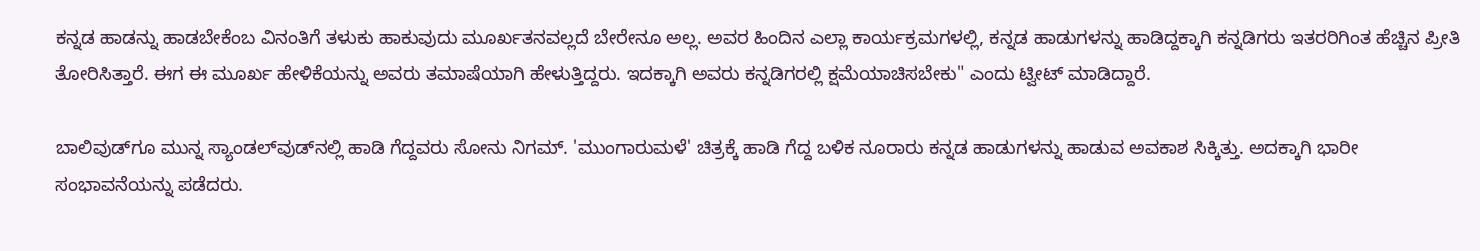ಕನ್ನಡ ಹಾಡನ್ನು ಹಾಡಬೇಕೆಂಬ ವಿನಂತಿಗೆ ತಳುಕು ಹಾಕುವುದು ಮೂರ್ಖತನವಲ್ಲದೆ ಬೇರೇನೂ ಅಲ್ಲ. ಅವರ ಹಿಂದಿನ ಎಲ್ಲಾ ಕಾರ್ಯಕ್ರಮಗಳಲ್ಲಿ, ಕನ್ನಡ ಹಾಡುಗಳನ್ನು ಹಾಡಿದ್ದಕ್ಕಾಗಿ ಕನ್ನಡಿಗರು ಇತರರಿಗಿಂತ ಹೆಚ್ಚಿನ ಪ್ರೀತಿ ತೋರಿಸಿತ್ತಾರೆ. ಈಗ ಈ ಮೂರ್ಖ ಹೇಳಿಕೆಯನ್ನು ಅವರು ತಮಾಷೆಯಾಗಿ ಹೇಳುತ್ತಿದ್ದರು. ಇದಕ್ಕಾಗಿ ಅವರು ಕನ್ನಡಿಗರಲ್ಲಿ ಕ್ಷಮೆಯಾಚಿಸಬೇಕು" ಎಂದು ಟ್ವೀಟ್ ಮಾಡಿದ್ದಾರೆ.

ಬಾಲಿವುಡ್‌ಗೂ ಮುನ್ನ ಸ್ಯಾಂಡಲ್‌ವುಡ್‌ನಲ್ಲಿ ಹಾಡಿ ಗೆದ್ದವರು ಸೋನು ನಿಗಮ್. 'ಮುಂಗಾರುಮಳೆ' ಚಿತ್ರಕ್ಕೆ ಹಾಡಿ ಗೆದ್ದ ಬಳಿಕ ನೂರಾರು ಕನ್ನಡ ಹಾಡುಗಳನ್ನು ಹಾಡುವ ಅವಕಾಶ ಸಿಕ್ಕಿತ್ತು. ಅದಕ್ಕಾಗಿ ಭಾರೀ ಸಂಭಾವನೆಯನ್ನು ಪಡೆದರು.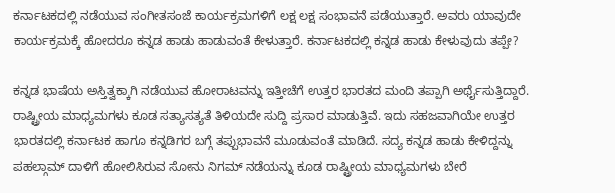ಕರ್ನಾಟಕದಲ್ಲಿ ನಡೆಯುವ ಸಂಗೀತಸಂಜೆ ಕಾರ್ಯಕ್ರಮಗಳಿಗೆ ಲಕ್ಷ ಲಕ್ಷ ಸಂಭಾವನೆ ಪಡೆಯುತ್ತಾರೆ. ಅವರು ಯಾವುದೇ ಕಾರ್ಯಕ್ರಮಕ್ಕೆ ಹೋದರೂ ಕನ್ನಡ ಹಾಡು ಹಾಡುವಂತೆ ಕೇಳುತ್ತಾರೆ. ಕರ್ನಾಟಕದಲ್ಲಿ ಕನ್ನಡ ಹಾಡು ಕೇಳುವುದು ತಪ್ಪೇ?

ಕನ್ನಡ ಭಾಷೆಯ ಅಸ್ತಿತ್ವಕ್ಕಾಗಿ ನಡೆಯುವ ಹೋರಾಟವನ್ನು ಇತ್ತೀಚೆಗೆ ಉತ್ತರ ಭಾರತದ ಮಂದಿ ತಪ್ಪಾಗಿ ಅರ್ಥೈಸುತ್ತಿದ್ದಾರೆ. ರಾಷ್ಟ್ರೀಯ ಮಾಧ್ಯಮಗಳು ಕೂಡ ಸತ್ಯಾಸತ್ಯತೆ ತಿಳಿಯದೇ ಸುದ್ದಿ ಪ್ರಸಾರ ಮಾಡುತ್ತಿವೆ. ಇದು ಸಹಜವಾಗಿಯೇ ಉತ್ತರ ಭಾರತದಲ್ಲಿ ಕರ್ನಾಟಕ ಹಾಗೂ ಕನ್ನಡಿಗರ ಬಗ್ಗೆ ತಪ್ಪುಭಾವನೆ ಮೂಡುವಂತೆ ಮಾಡಿದೆ. ಸದ್ಯ ಕನ್ನಡ ಹಾಡು ಕೇಳಿದ್ದನ್ನು ಪಹಲ್ಗಾಮ್ ದಾಳಿಗೆ ಹೋಲಿಸಿರುವ ಸೋನು ನಿಗಮ್ ನಡೆಯನ್ನು ಕೂಡ ರಾಷ್ಟ್ರೀಯ ಮಾಧ್ಯಮಗಳು ಬೇರೆ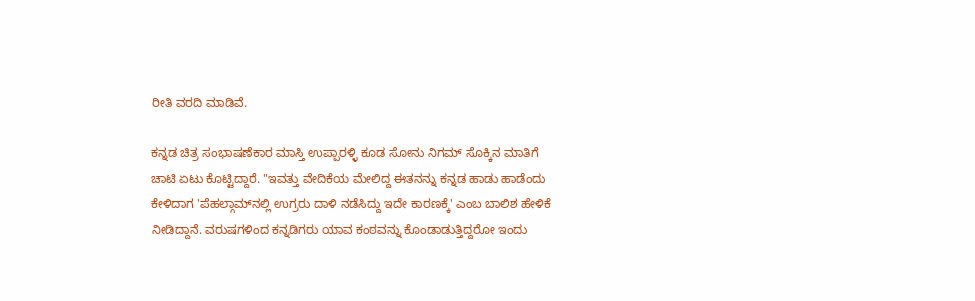ರೀತಿ ವರದಿ ಮಾಡಿವೆ.

ಕನ್ನಡ ಚಿತ್ರ ಸಂಭಾಷಣೆಕಾರ ಮಾಸ್ತಿ ಉಪ್ಪಾರಳ್ಳಿ ಕೂಡ ಸೋನು ನಿಗಮ್ ಸೊಕ್ಕಿನ ಮಾತಿಗೆ ಚಾಟಿ ಏಟು ಕೊಟ್ಟಿದ್ದಾರೆ. "ಇವತ್ತು ವೇದಿಕೆಯ ಮೇಲಿದ್ದ ಈತನನ್ನು ಕನ್ನಡ ಹಾಡು ಹಾಡೆಂದು ಕೇಳಿದಾಗ 'ಪೆಹಲ್ಗಾಮ್‌ನಲ್ಲಿ ಉಗ್ರರು ದಾಳಿ ನಡೆಸಿದ್ದು ಇದೇ ಕಾರಣಕ್ಕೆ' ಎಂಬ ಬಾಲಿಶ ಹೇಳಿಕೆ ನೀಡಿದ್ದಾನೆ. ವರುಷಗಳಿಂದ ಕನ್ನಡಿಗರು ಯಾವ ಕಂಠವನ್ನು ಕೊಂಡಾಡುತ್ತಿದ್ದರೋ ಇಂದು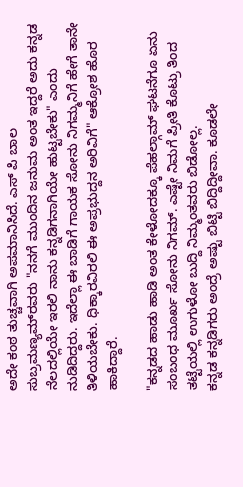ಅದೇ ಕಂಠ ತುಚ್ಚವಾಗಿ ಅಪಮಾನಿಸಿದೆ. ಎಸ್ ಪಿ ಬಾಲ ಸುಬ್ರಮಣ್ಯಮ್‌ರವರು "ನನಗೆ ಮುಂದಿನ ಜನುಮ ಅಂತ ಇದ್ದರೆ ಅದು ಕನ್ನಡ ನೆಲದಲ್ಲಿಯೇ ಇರಲಿ ನಾನು ಕನ್ನಡಿಗನಾಗಿಯೇ ಹುಟ್ಟಬೇಕು" ಎಂದು ನುಡಿದಿದ್ದರು. ಇದೆಲ್ಲಾ ಈ ಬಾಡಿಗೆ ಗಾಯಕ ಸೋನು ನಿಗಮ್ಮನಿಗೆ ಹೇಗೆ ತಾನೇ ತಿಳಿಯಬೇಕು. ಧಿಕ್ಕಾರವಿರಲಿ ಈ ಅಪ್ರಭುದ್ದನ ಅರಿವಿಗೆ" ಆಕ್ರೋಶ ಹೊರ ಹಾಕಿದ್ದಾರೆ.

"ಕನ್ನಡದ ಹಾಡು ಹಾಡಿ ಅಂತ ಕೇಳೋದಕ್ಕೂ ಪೆಹಲ್ಗಾಮ್ ಘಟನೆಗೂ ಏನು ಸಂಬಂಧ ಮೂರ್ಖ ಸೋನು ನಿಗಮ್. ಎಷ್ಟೇ ನಿಮಗೆ ಪ್ರೀತಿ ಕೊಟ್ರು ತಿಂದ ತಟ್ಟೆಯಲ್ಲಿ ಉಗುಳೋ ಬುದ್ದಿ ನಿಮ್ಮಂತವರು ಬಿಡೋಲ್ಲ.
ಕನ್ನಡ ಕನ್ನಡಿಗರು ಅಂದ್ರೆ ಅಷ್ಟು ಬಿಟ್ಟಿ ಬಿದ್ದಿದ್ದೀವಾ. ಕೂಡಲೇ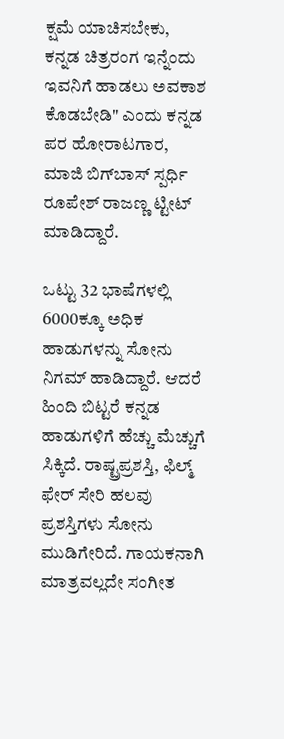ಕ್ಷಮೆ ಯಾಚಿಸಬೇಕು,
ಕನ್ನಡ ಚಿತ್ರರಂಗ ಇನ್ನೆಂದು ಇವನಿಗೆ ಹಾಡಲು ಅವಕಾಶ ಕೊಡಬೇಡಿ" ಎಂದು ಕನ್ನಡ ಪರ ಹೋರಾಟಗಾರ, ಮಾಜಿ ಬಿಗ್‌ಬಾಸ್ ಸ್ಪರ್ಧಿ ರೂಪೇಶ್ ರಾಜಣ್ಣ ಟ್ಟೀಟ್ ಮಾಡಿದ್ದಾರೆ.

ಒಟ್ಟು 32 ಭಾಷೆಗಳಲ್ಲಿ 6000ಕ್ಕೂ ಅಧಿಕ ಹಾಡುಗಳನ್ನು ಸೋನು ನಿಗಮ್ ಹಾಡಿದ್ದಾರೆ. ಆದರೆ ಹಿಂದಿ ಬಿಟ್ಟರೆ ಕನ್ನಡ ಹಾಡುಗಳಿಗೆ ಹೆಚ್ಚು ಮೆಚ್ಚುಗೆ ಸಿಕ್ಕಿದೆ. ರಾಷ್ಟ್ರಪ್ರಶಸ್ತಿ, ಫಿಲ್ಮ್ ಫೇರ್ ಸೇರಿ ಹಲವು ಪ್ರಶಸ್ತಿಗಳು ಸೋನು ಮುಡಿಗೇರಿದೆ. ಗಾಯಕನಾಗಿ ಮಾತ್ರವಲ್ಲದೇ ಸಂಗೀತ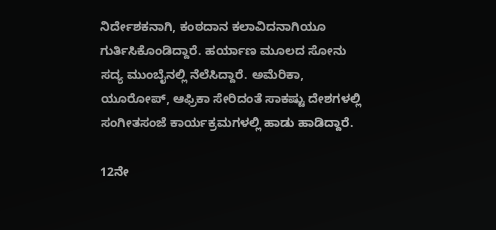ನಿರ್ದೇಶಕನಾಗಿ, ಕಂಠದಾನ ಕಲಾವಿದನಾಗಿಯೂ ಗುರ್ತಿಸಿಕೊಂಡಿದ್ದಾರೆ. ಹರ್ಯಾಣ ಮೂಲದ ಸೋನು ಸದ್ಯ ಮುಂಬೈನಲ್ಲಿ ನೆಲೆಸಿದ್ದಾರೆ. ಅಮೆರಿಕಾ, ಯೂರೋಪ್, ಆಫ್ರಿಕಾ ಸೇರಿದಂತೆ ಸಾಕಷ್ಟು ದೇಶಗಳಲ್ಲಿ ಸಂಗೀತಸಂಜೆ ಕಾರ್ಯಕ್ರಮಗಳಲ್ಲಿ ಹಾಡು ಹಾಡಿದ್ದಾರೆ.

12ನೇ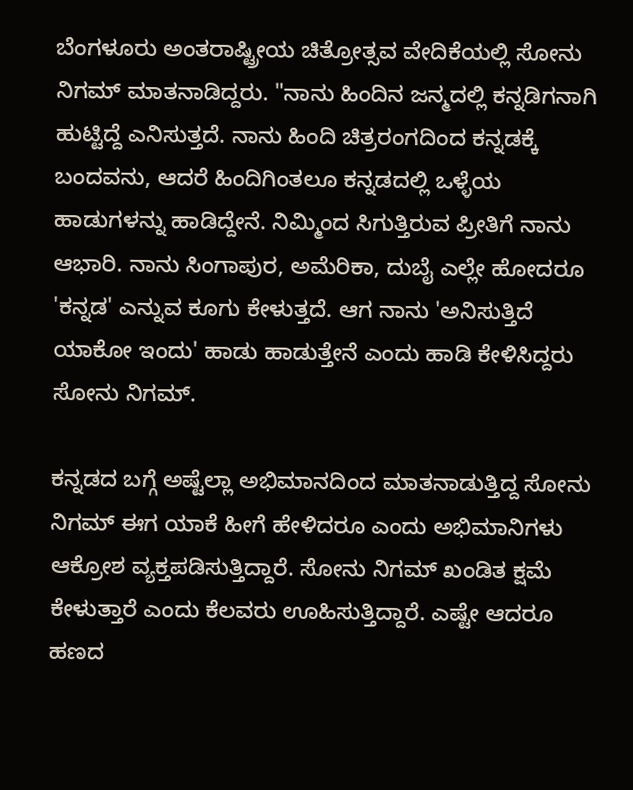ಬೆಂಗಳೂರು ಅಂತರಾಷ್ಟ್ರೀಯ ಚಿತ್ರೋತ್ಸವ ವೇದಿಕೆಯಲ್ಲಿ ಸೋನು ನಿಗಮ್ ಮಾತನಾಡಿದ್ದರು. "ನಾನು ಹಿಂದಿನ ಜನ್ಮದಲ್ಲಿ ಕನ್ನಡಿಗನಾಗಿ ಹುಟ್ಟಿದ್ದೆ ಎನಿಸುತ್ತದೆ. ನಾನು ಹಿಂದಿ ಚಿತ್ರರಂಗದಿಂದ ಕನ್ನಡಕ್ಕೆ ಬಂದವನು, ಆದರೆ ಹಿಂದಿಗಿಂತಲೂ ಕನ್ನಡದಲ್ಲಿ ಒಳ್ಳೆಯ ಹಾಡುಗಳನ್ನು ಹಾಡಿದ್ದೇನೆ. ನಿಮ್ಮಿಂದ ಸಿಗುತ್ತಿರುವ ಪ್ರೀತಿಗೆ ನಾನು ಆಭಾರಿ. ನಾನು ಸಿಂಗಾಪುರ, ಅಮೆರಿಕಾ, ದುಬೈ ಎಲ್ಲೇ ಹೋದರೂ 'ಕನ್ನಡ' ಎನ್ನುವ ಕೂಗು ಕೇಳುತ್ತದೆ. ಆಗ ನಾನು 'ಅನಿಸುತ್ತಿದೆ ಯಾಕೋ ಇಂದು' ಹಾಡು ಹಾಡುತ್ತೇನೆ ಎಂದು ಹಾಡಿ ಕೇಳಿಸಿದ್ದರು ಸೋನು ನಿಗಮ್.

ಕನ್ನಡದ ಬಗ್ಗೆ ಅಷ್ಟೆಲ್ಲಾ ಅಭಿಮಾನದಿಂದ ಮಾತನಾಡುತ್ತಿದ್ದ ಸೋನು ನಿಗಮ್ ಈಗ ಯಾಕೆ ಹೀಗೆ ಹೇಳಿದರೂ ಎಂದು ಅಭಿಮಾನಿಗಳು ಆಕ್ರೋಶ ವ್ಯಕ್ತಪಡಿಸುತ್ತಿದ್ದಾರೆ. ಸೋನು ನಿಗಮ್ ಖಂಡಿತ ಕ್ಷಮೆ ಕೇಳುತ್ತಾರೆ ಎಂದು ಕೆಲವರು ಊಹಿಸುತ್ತಿದ್ದಾರೆ. ಎಷ್ಟೇ ಆದರೂ ಹಣದ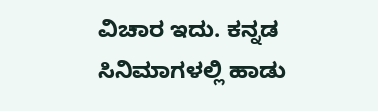ವಿಚಾರ ಇದು. ಕನ್ನಡ ಸಿನಿಮಾಗಳಲ್ಲಿ ಹಾಡು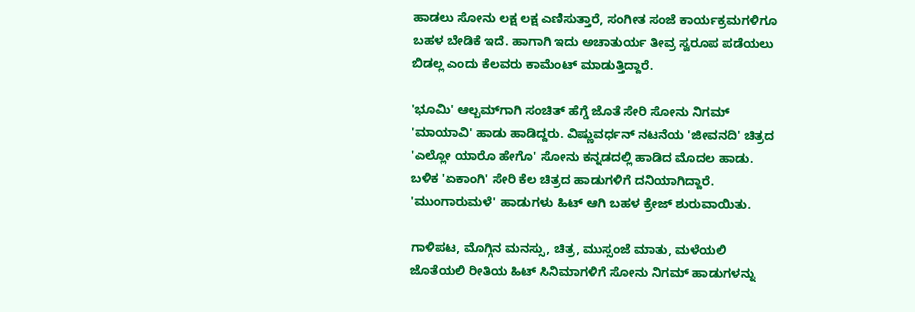ಹಾಡಲು ಸೋನು ಲಕ್ಷ ಲಕ್ಷ ಎಣಿಸುತ್ತಾರೆ, ಸಂಗೀತ ಸಂಜೆ ಕಾರ್ಯಕ್ರಮಗಳಿಗೂ ಬಹಳ ಬೇಡಿಕೆ ಇದೆ. ಹಾಗಾಗಿ ಇದು ಅಚಾತುರ್ಯ ತೀವ್ರ ಸ್ವರೂಪ ಪಡೆಯಲು ಬಿಡಲ್ಲ ಎಂದು ಕೆಲವರು ಕಾಮೆಂಟ್ ಮಾಡುತ್ತಿದ್ದಾರೆ.

'ಭೂಮಿ' ಆಲ್ಬಮ್‌ಗಾಗಿ ಸಂಚಿತ್ ಹೆಗ್ಡೆ ಜೊತೆ ಸೇರಿ ಸೋನು ನಿಗಮ್ 'ಮಾಯಾವಿ' ಹಾಡು ಹಾಡಿದ್ದರು. ವಿಷ್ಣುವರ್ಧನ್ ನಟನೆಯ 'ಜೀವನದಿ' ಚಿತ್ರದ 'ಎಲ್ಲೋ ಯಾರೊ ಹೇಗೊ' ಸೋನು ಕನ್ನಡದಲ್ಲಿ ಹಾಡಿದ ಮೊದಲ ಹಾಡು. ಬಳಿಕ 'ಏಕಾಂಗಿ' ಸೇರಿ ಕೆಲ ಚಿತ್ರದ ಹಾಡುಗಳಿಗೆ ದನಿಯಾಗಿದ್ದಾರೆ. 'ಮುಂಗಾರುಮಳೆ' ಹಾಡುಗಳು ಹಿಟ್ ಆಗಿ ಬಹಳ ಕ್ರೇಜ್ ಶುರುವಾಯಿತು.

ಗಾಳಿಪಟ, ಮೊಗ್ಗಿನ ಮನಸ್ಸು, ಚಿತ್ರ, ಮುಸ್ಸಂಜೆ ಮಾತು, ಮಳೆಯಲಿ ಜೊತೆಯಲಿ ರೀತಿಯ ಹಿಟ್ ಸಿನಿಮಾಗಳಿಗೆ ಸೋನು ನಿಗಮ್ ಹಾಡುಗಳನ್ನು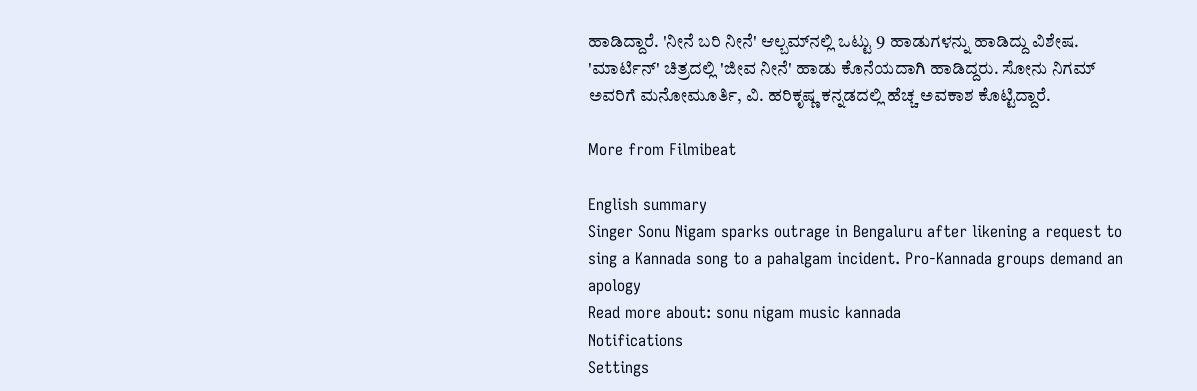ಹಾಡಿದ್ದಾರೆ. 'ನೀನೆ ಬರಿ ನೀನೆ' ಆಲ್ಬಮ್‌ನಲ್ಲಿ ಒಟ್ಟು 9 ಹಾಡುಗಳನ್ನು ಹಾಡಿದ್ದು ವಿಶೇಷ. 'ಮಾರ್ಟಿನ್' ಚಿತ್ರದಲ್ಲಿ 'ಜೀವ ನೀನೆ' ಹಾಡು ಕೊನೆಯದಾಗಿ ಹಾಡಿದ್ದರು. ಸೋನು ನಿಗಮ್ ಅವರಿಗೆ ಮನೋಮೂರ್ತಿ, ವಿ. ಹರಿಕೃಷ್ಣ ಕನ್ನಡದಲ್ಲಿ ಹೆಚ್ಚ ಅವಕಾಶ ಕೊಟ್ಟಿದ್ದಾರೆ.

More from Filmibeat

English summary
Singer Sonu Nigam sparks outrage in Bengaluru after likening a request to sing a Kannada song to a pahalgam incident. Pro-Kannada groups demand an apology
Read more about: sonu nigam music kannada
Notifications
Settings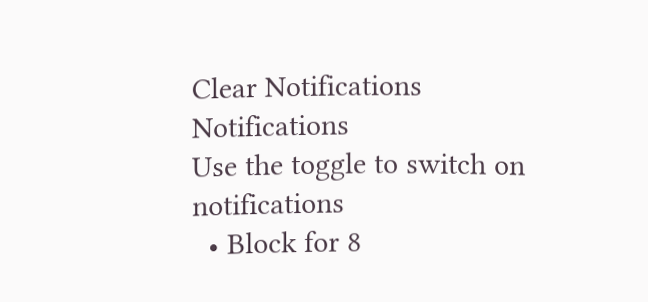Clear Notifications
Notifications
Use the toggle to switch on notifications
  • Block for 8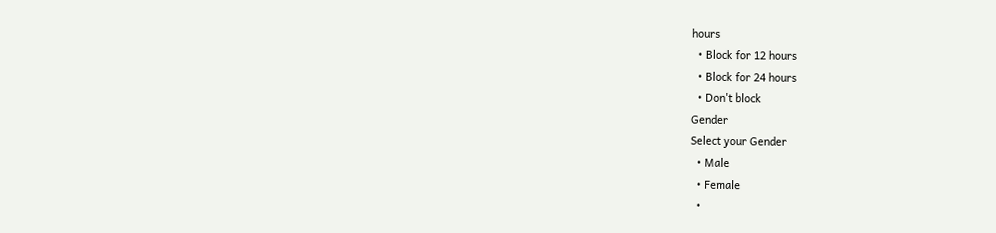hours
  • Block for 12 hours
  • Block for 24 hours
  • Don't block
Gender
Select your Gender
  • Male
  • Female
  •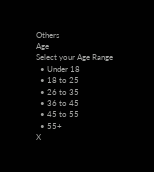Others
Age
Select your Age Range
  • Under 18
  • 18 to 25
  • 26 to 35
  • 36 to 45
  • 45 to 55
  • 55+
X